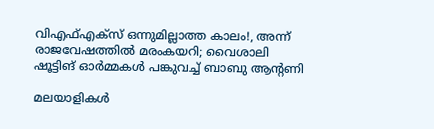വിഎഫ്എക്‌സ് ഒന്നുമില്ലാത്ത കാലം!, അന്ന് രാജവേഷത്തിൽ മരംകയറി; വൈശാലി ഷൂട്ടിങ് ഓർമ്മകൾ പങ്കുവച്ച് ബാബു ആന്റണി

മലയാളികൾ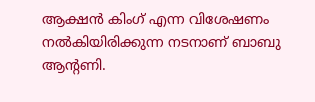ആക്ഷൻ കിംഗ് എന്ന വിശേഷണം നൽകിയിരിക്കുന്ന നടനാണ് ബാബു ആന്റണി.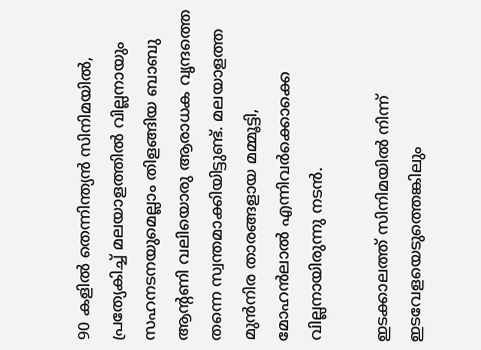90 കളിൽ തെന്നിന്ത്യൻ സിനിമയിൽ, പ്രത്യേകിച്ച് മലയാളത്തിൽ വില്ലനായും സഹനടനയുമെല്ലാം തിളങ്ങിയ ബാബു ആന്റണി വലിയൊരു ആരാധക വൃന്ദത്തെ തന്നെ സ്വന്തമാക്കിയിട്ടുണ്ട്. മലയാളത്ത മുൻനിര താരങ്ങളായ മമ്മൂട്ടി, മോഹൻലാൽ എന്നിവർക്കൊക്കെ വില്ലനായിരുന്നു നടൻ.

ഇടക്കാലത്ത് സിനിമയിൽ നിന്ന് ഇടവേളയെടുത്തെങ്കിലും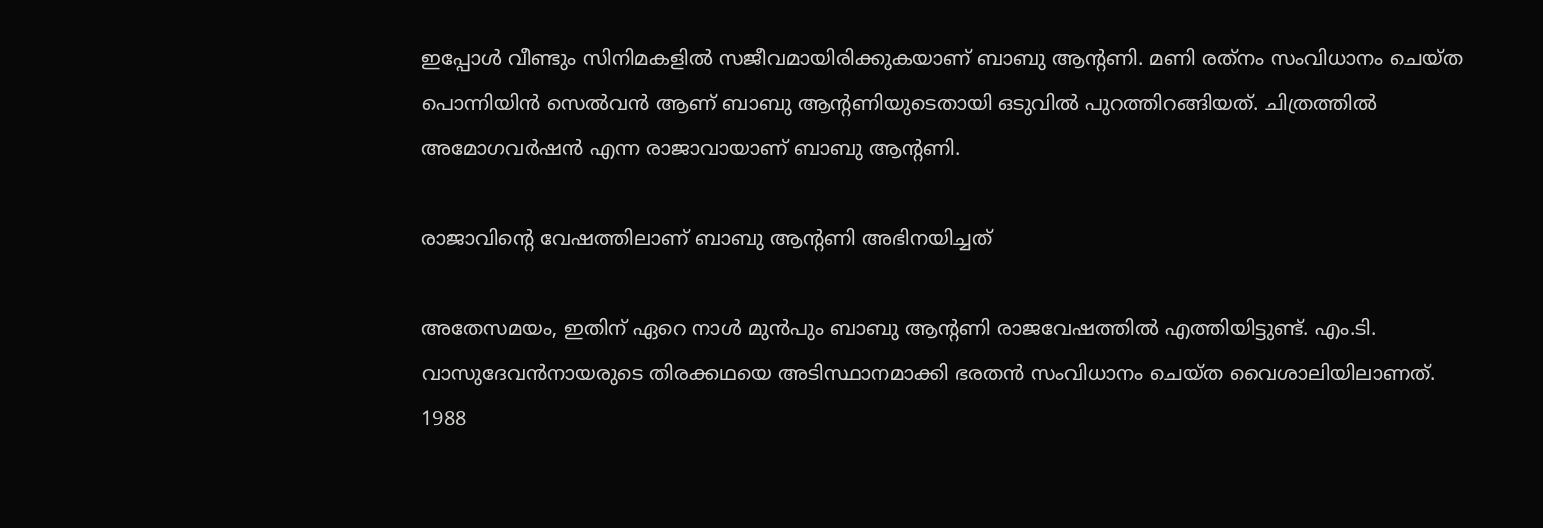ഇപ്പോൾ വീണ്ടും സിനിമകളിൽ സജീവമായിരിക്കുകയാണ് ബാബു ആന്റണി. മണി രത്‌നം സംവിധാനം ചെയ്ത പൊന്നിയിൻ സെൽവൻ ആണ് ബാബു ആന്റണിയുടെതായി ഒടുവിൽ പുറത്തിറങ്ങിയത്. ചിത്രത്തിൽ അമോഗവർഷൻ എന്ന രാജാവായാണ് ബാബു ആന്റണി.

രാജാവിന്റെ വേഷത്തിലാണ് ബാബു ആന്റണി അഭിനയിച്ചത്

അതേസമയം, ഇതിന് ഏറെ നാൾ മുൻപും ബാബു ആന്റണി രാജവേഷത്തിൽ എത്തിയിട്ടുണ്ട്. എം.ടി. വാസുദേവൻനായരുടെ തിരക്കഥയെ അടിസ്ഥാനമാക്കി ഭരതൻ സംവിധാനം ചെയ്ത വൈശാലിയിലാണത്. 1988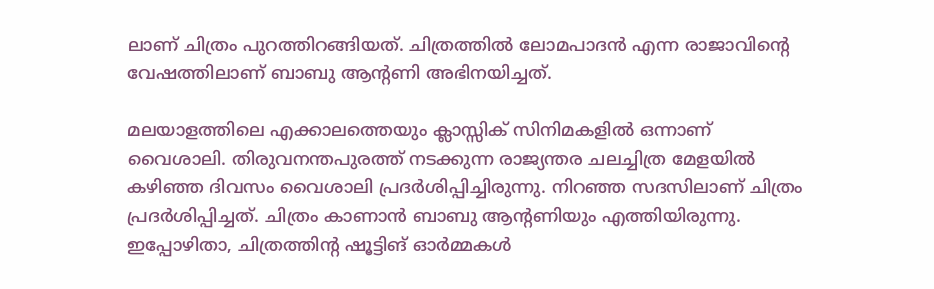ലാണ് ചിത്രം പുറത്തിറങ്ങിയത്. ചിത്രത്തിൽ ലോമപാദൻ എന്ന രാജാവിന്റെ വേഷത്തിലാണ് ബാബു ആന്റണി അഭിനയിച്ചത്.

മലയാളത്തിലെ എക്കാലത്തെയും ക്ലാസ്സിക് സിനിമകളിൽ ഒന്നാണ് വൈശാലി. തിരുവനന്തപുരത്ത് നടക്കുന്ന രാജ്യന്തര ചലച്ചിത്ര മേളയിൽ കഴിഞ്ഞ ദിവസം വൈശാലി പ്രദർശിപ്പിച്ചിരുന്നു. നിറഞ്ഞ സദസിലാണ് ചിത്രം പ്രദർശിപ്പിച്ചത്. ചിത്രം കാണാൻ ബാബു ആന്റണിയും എത്തിയിരുന്നു. ഇപ്പോഴിതാ, ചിത്രത്തിന്റ ഷൂട്ടിങ് ഓർമ്മകൾ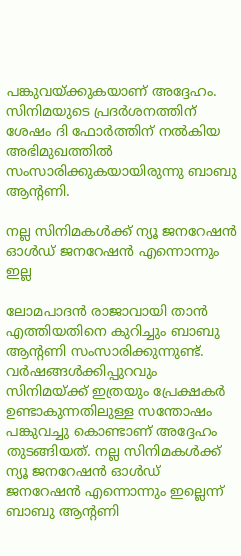പങ്കുവയ്ക്കുകയാണ് അദ്ദേഹം. സിനിമയുടെ പ്രദർശനത്തിന് ശേഷം ദി ഫോർത്തിന് നൽകിയ അഭിമുഖത്തിൽ സംസാരിക്കുകയായിരുന്നു ബാബു ആന്റണി.

നല്ല സിനിമകൾക്ക് ന്യൂ ജനറേഷൻ ഓൾഡ് ജനറേഷൻ എന്നൊന്നും ഇല്ല

ലോമപാദൻ രാജാവായി താൻ എത്തിയതിനെ കുറിച്ചും ബാബു ആന്റണി സംസാരിക്കുന്നുണ്ട്. വർഷങ്ങൾക്കിപ്പുറവും സിനിമയ്ക്ക് ഇത്രയും പ്രേക്ഷകർ ഉണ്ടാകുന്നതിലുള്ള സന്തോഷം പങ്കുവച്ചു കൊണ്ടാണ് അദ്ദേഹം തുടങ്ങിയത്. നല്ല സിനിമകൾക്ക് ന്യൂ ജനറേഷൻ ഓൾഡ് ജനറേഷൻ എന്നൊന്നും ഇല്ലെന്ന് ബാബു ആന്റണി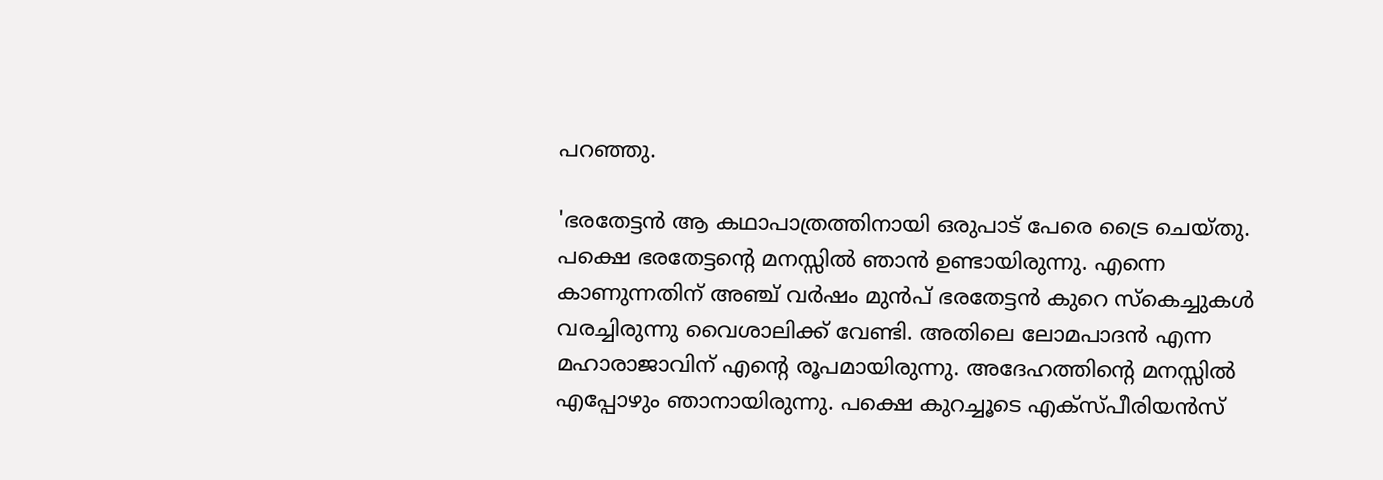പറഞ്ഞു.

'ഭരതേട്ടൻ ആ കഥാപാത്രത്തിനായി ഒരുപാട് പേരെ ട്രൈ ചെയ്തു. പക്ഷെ ഭരതേട്ടന്റെ മനസ്സിൽ ഞാൻ ഉണ്ടായിരുന്നു. എന്നെ കാണുന്നതിന് അഞ്ച് വർഷം മുൻപ് ഭരതേട്ടൻ കുറെ സ്‌കെച്ചുകൾ വരച്ചിരുന്നു വൈശാലിക്ക് വേണ്ടി. അതിലെ ലോമപാദൻ എന്ന മഹാരാജാവിന് എന്റെ രൂപമായിരുന്നു. അദേഹത്തിന്റെ മനസ്സിൽ എപ്പോഴും ഞാനായിരുന്നു. പക്ഷെ കുറച്ചൂടെ എക്സ്പീരിയൻസ്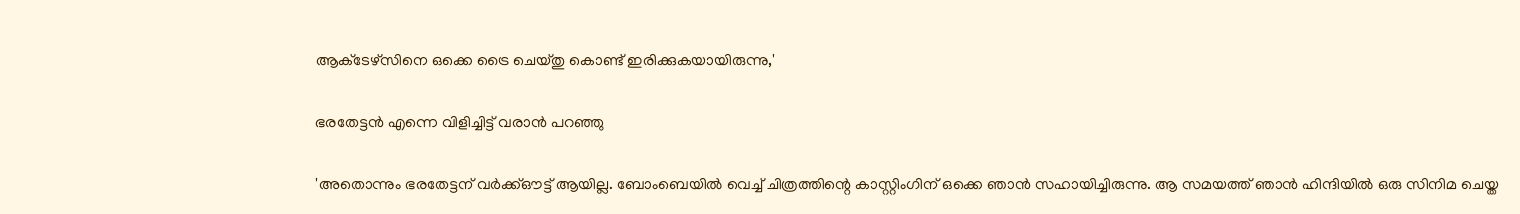ആക്‌ടേഴ്‌സിനെ ഒക്കെ ട്രൈ ചെയ്തു കൊണ്ട് ഇരിക്കുകയായിരുന്നു,'

ഭരതേട്ടൻ എന്നെ വിളിച്ചിട്ട് വരാൻ പറഞ്ഞു

'അതൊന്നും ഭരതേട്ടന് വർക്ക്ഔട്ട് ആയില്ല. ബോംബെയിൽ വെച്ച് ചിത്രത്തിന്റെ കാസ്റ്റിംഗിന് ഒക്കെ ഞാൻ സഹായിച്ചിരുന്നു. ആ സമയത്ത് ഞാൻ ഹിന്ദിയിൽ ഒരു സിനിമ ചെയ്ത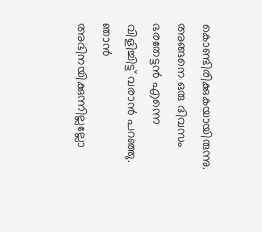കൊണ്ടിരിക്കുകയായിരുന്നു. അങ്ങനെ ഒരു ദിവസം ഭരതേട്ടൻ എന്നെ വിളിച്ചിട്ട് വരാൻ പറഞ്ഞു. ഞാൻ അഭിനയിക്കുന്നില്ലല്ലോ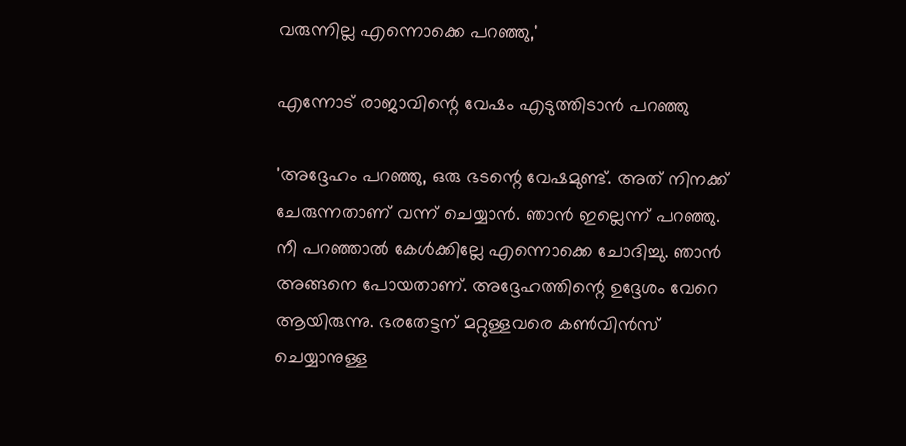വരുന്നില്ല എന്നൊക്കെ പറഞ്ഞു,'

എന്നോട് രാജാവിന്റെ വേഷം എടുത്തിടാൻ പറഞ്ഞു

'അദ്ദേഹം പറഞ്ഞു, ഒരു ഭടന്റെ വേഷമുണ്ട്. അത് നിനക്ക് ചേരുന്നതാണ് വന്ന് ചെയ്യാൻ. ഞാൻ ഇല്ലെന്ന് പറഞ്ഞു. നീ പറഞ്ഞാൽ കേൾക്കില്ലേ എന്നൊക്കെ ചോദിച്ചു. ഞാൻ അങ്ങനെ പോയതാണ്. അദ്ദേഹത്തിന്റെ ഉദ്ദേശം വേറെ ആയിരുന്നു. ഭരതേട്ടന് മറ്റുള്ളവരെ കൺവിൻസ്‌ ചെയ്യാനുള്ള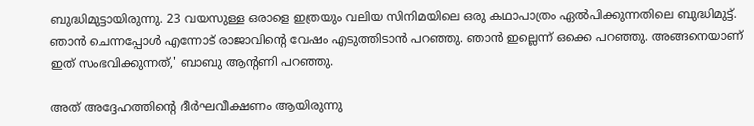ബുദ്ധിമുട്ടായിരുന്നു. 23 വയസുള്ള ഒരാളെ ഇത്രയും വലിയ സിനിമയിലെ ഒരു കഥാപാത്രം ഏൽപിക്കുന്നതിലെ ബുദ്ധിമുട്ട്. ഞാൻ ചെന്നപ്പോൾ എന്നോട് രാജാവിന്റെ വേഷം എടുത്തിടാൻ പറഞ്ഞു. ഞാൻ ഇല്ലെന്ന് ഒക്കെ പറഞ്ഞു. അങ്ങനെയാണ് ഇത് സംഭവിക്കുന്നത്,' ബാബു ആന്റണി പറഞ്ഞു.

അത് അദ്ദേഹത്തിന്റെ ദീർഘവീക്ഷണം ആയിരുന്നു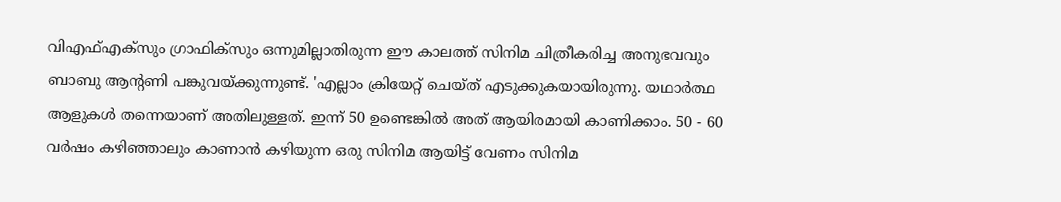വിഎഫ്എക്‌സും ഗ്രാഫിക്‌സും ഒന്നുമില്ലാതിരുന്ന ഈ കാലത്ത് സിനിമ ചിത്രീകരിച്ച അനുഭവവും ബാബു ആന്റണി പങ്കുവയ്ക്കുന്നുണ്ട്. 'എല്ലാം ക്രിയേറ്റ് ചെയ്ത് എടുക്കുകയായിരുന്നു. യഥാർത്ഥ ആളുകൾ തന്നെയാണ് അതിലുള്ളത്. ഇന്ന് 50 ഉണ്ടെങ്കിൽ അത് ആയിരമായി കാണിക്കാം. 50 - 60 വർഷം കഴിഞ്ഞാലും കാണാൻ കഴിയുന്ന ഒരു സിനിമ ആയിട്ട് വേണം സിനിമ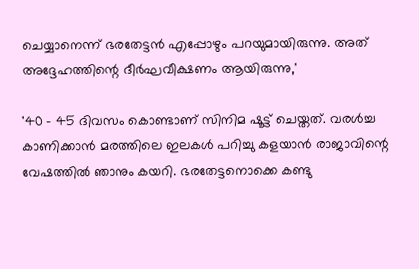ചെയ്യാനെന്ന് ഭരതേട്ടൻ എപ്പോഴും പറയുമായിരുന്നു. അത് അദ്ദേഹത്തിന്റെ ദീർഘവീക്ഷണം ആയിരുന്നു,'

'40 - 45 ദിവസം കൊണ്ടാണ് സിനിമ ഷൂട്ട് ചെയ്തത്. വരൾച്ച കാണിക്കാൻ മരത്തിലെ ഇലകൾ പറിച്ചു കളയാൻ രാജാവിന്റെ വേഷത്തിൽ ഞാനും കയറി. ഭരതേട്ടനൊക്കെ കണ്ടു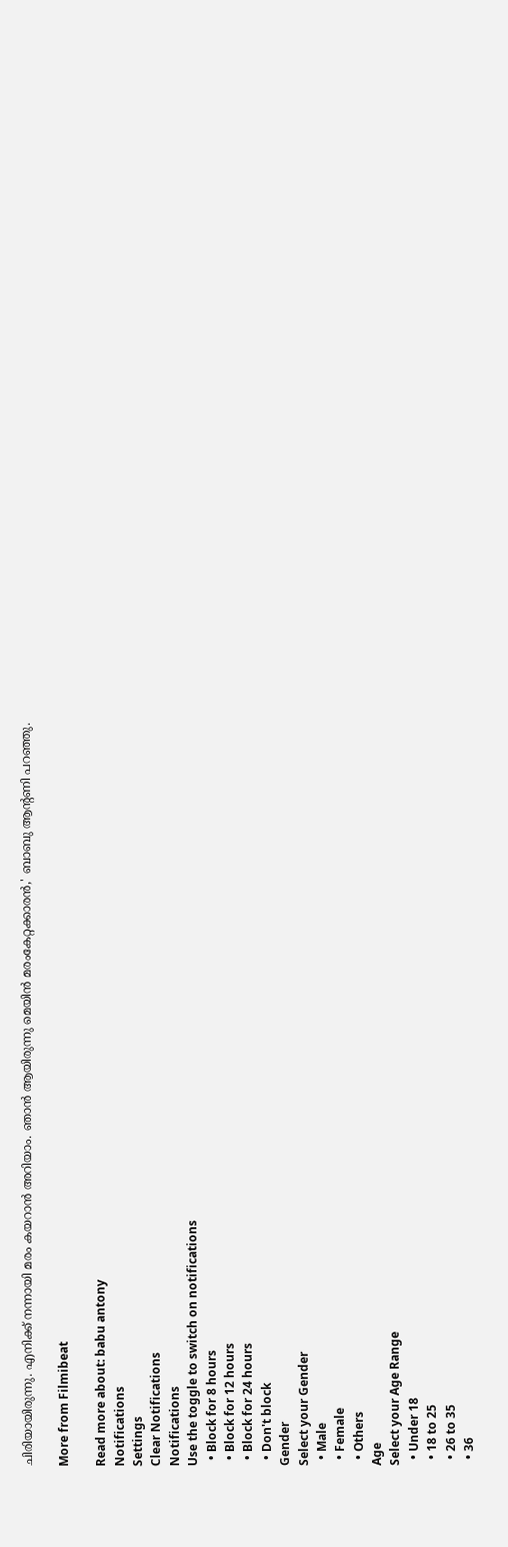ചിരിയായിരുന്നു. എനിക്ക് നന്നായി മരം കയറാൻ അറിയാം. ഞാൻ ആയിരുന്നു മെയിൻ മരംകേറ്റക്കാരൻ,' ബാബു ആന്റണി പറഞ്ഞു.

More from Filmibeat

Read more about: babu antony
Notifications
Settings
Clear Notifications
Notifications
Use the toggle to switch on notifications
  • Block for 8 hours
  • Block for 12 hours
  • Block for 24 hours
  • Don't block
Gender
Select your Gender
  • Male
  • Female
  • Others
Age
Select your Age Range
  • Under 18
  • 18 to 25
  • 26 to 35
  • 36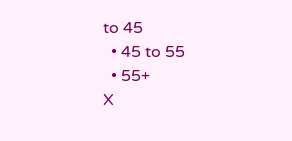to 45
  • 45 to 55
  • 55+
X